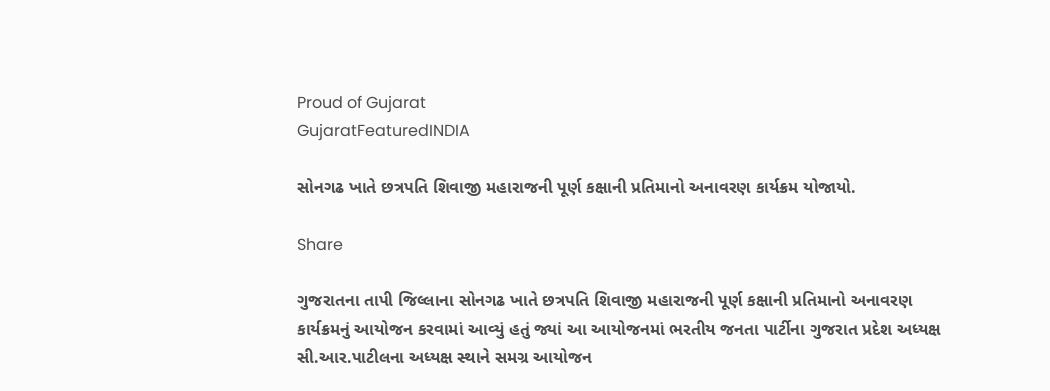Proud of Gujarat
GujaratFeaturedINDIA

સોનગઢ ખાતે છત્રપતિ શિવાજી મહારાજની પૂર્ણ કક્ષાની પ્રતિમાનો અનાવરણ કાર્યક્રમ યોજાયો.

Share

ગુજરાતના તાપી જિલ્લાના સોનગઢ ખાતે છત્રપતિ શિવાજી મહારાજની પૂર્ણ કક્ષાની પ્રતિમાનો અનાવરણ કાર્યક્રમનું આયોજન કરવામાં આવ્યું હતું જ્યાં આ આયોજનમાં ભરતીય જનતા પાર્ટીના ગુજરાત પ્રદેશ અધ્યક્ષ સી.આર.પાટીલના અધ્યક્ષ સ્થાને સમગ્ર આયોજન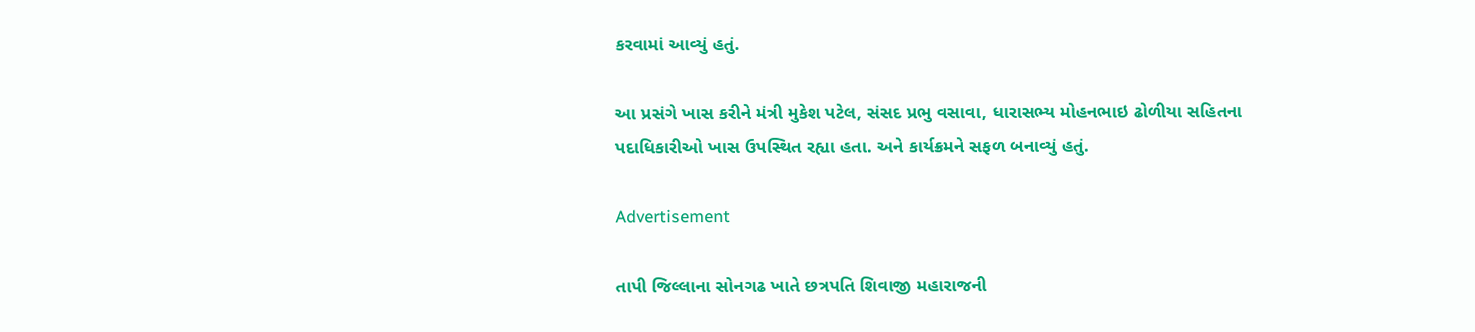કરવામાં આવ્યું હતું.

આ પ્રસંગે ખાસ કરીને મંત્રી મુકેશ પટેલ, સંસદ પ્રભુ વસાવા, ધારાસભ્ય મોહનભાઇ ઢોળીયા સહિતના પદાધિકારીઓ ખાસ ઉપસ્થિત રહ્યા હતા. અને કાર્યક્રમને સફળ બનાવ્યું હતું.

Advertisement

તાપી જિલ્લાના સોનગઢ ખાતે છત્રપતિ શિવાજી મહારાજની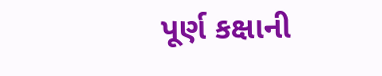પૂર્ણ કક્ષાની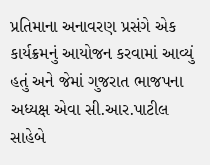પ્રતિમાના અનાવરણ પ્રસંગે એક કાર્યક્રમનું આયોજન કરવામાં આવ્યું હતું અને જેમાં ગુજરાત ભાજપના અધ્યક્ષ એવા સી.આર.પાટીલ સાહેબે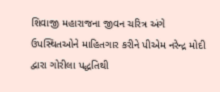શિવાજી મહારાજના જીવન ચરિત્ર અંગે ઉપસ્થિતઓને માહિતગાર કરીને પીએમ નરેન્દ્ર મોદી દ્વારા ગોરીલા પદ્ધતિથી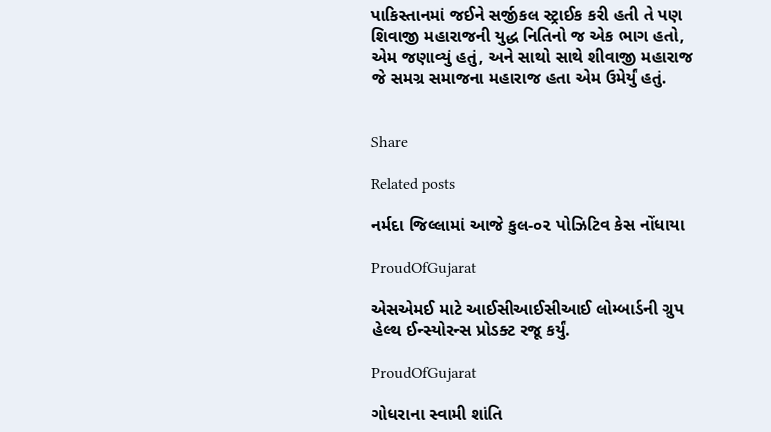પાકિસ્તાનમાં જઈને સર્જીકલ સ્ટ્રાઈક કરી હતી તે પણ શિવાજી મહારાજની યુદ્ધ નિતિનો જ એક ભાગ હતો, એમ જણાવ્યું હતું, અને સાથો સાથે શીવાજી મહારાજ જે સમગ્ર સમાજના મહારાજ હતા એમ ઉમેર્યું હતું.


Share

Related posts

નર્મદા જિલ્લામાં આજે કુલ-૦૨ પોઝિટિવ કેસ નોંધાયા

ProudOfGujarat

એસએમઈ માટે આઈસીઆઈસીઆઈ લોમ્બાર્ડની ગ્રુપ હેલ્થ ઈન્સ્યોરન્સ પ્રોડક્ટ રજૂ કર્યું.

ProudOfGujarat

ગોધરાના સ્વામી શાંતિ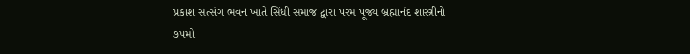પ્રકાશ સત્સંગ ભવન ખાતે સિંધી સમાજ દ્વારા પરમ પૂજ્ય બ્રહ્માનંદ શાસ્ત્રીનો ૭૫મો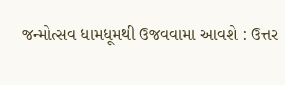જન્મોત્સવ ધામધૂમથી ઉજવવામા આવશે : ઉત્તર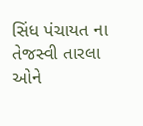સિંધ પંચાયત ના તેજસ્વી તારલા ઓને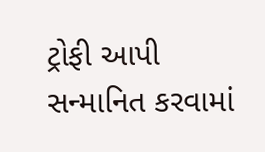ટ્રોફી આપી સન્માનિત કરવામાં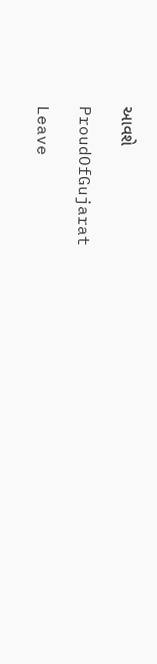આવશે

ProudOfGujarat

Leave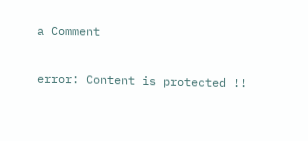a Comment

error: Content is protected !!